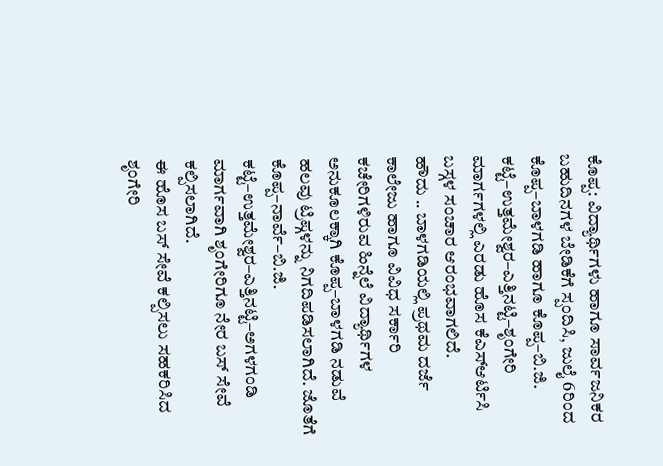ಕೊಪ್ಪ: ವಿದ್ಯಾರ್ಥಿಗಳು ಹಾಗೂ ಸಾರ್ವಜನಿಕರ ಬಹುದಿನಗಳ ಬೇಡಿಕೆಗೆ ಸ್ಪಂದಿಸಿ, ಜುಲೈ 6ರಿಂದ ಕೊಪ್ಪ–ಬಾಳಗಡಿ ಹಾಗೂ ಕೊಪ್ಪ–ಬಿ.ಜಿ. ಕಟ್ಟೆ–ಉತ್ತಮೇಶ್ವರ–ಎತ್ತಿನಟ್ಟಿ–ಶೃಂಗೇರಿ ಮಾರ್ಗಗಳಲ್ಲಿ ಎರಡು ಹೊಸ ಕೆಎಸ್ಆರ್ಟಿಸಿ ಬಸ್ಗಳ ಸಂಚಾರ ಆರಂಭವಾಗಲಿದೆ.
ಹೌದು .. ಬಾಳಗಡಿಯಲ್ಲಿ ಪ್ರಥಮ ದರ್ಜೆ ಕಾಲೇಜು ಹಾಗೂ ವಿವಿಧ ಸರ್ಕಾರಿ ಕಚೇರಿಗಳಿರುವ ಹಿನ್ನೆಲೆ ವಿದ್ಯಾರ್ಥಿಗಳ ಅನುಕೂಲಕ್ಕಾಗಿ ಕೊಪ್ಪ–ಬಾಳಗಡಿ ನಡುವೆ ಹಲವು ಟ್ರಿಪ್ಗಳನ್ನು ನಿಗದಿಪಡಿಸಲಾಗಿದೆ. ಜೊತೆಗೆ ಕೊಪ್ಪ–ನಾರ್ವೆ–ಬಿ.ಜಿ. ಕಟ್ಟೆ–ಉತ್ತಮೇಶ್ವರ–ಎತ್ತಿನಟ್ಟಿ–ಅಗಳಗಂಡಿ ಮಾರ್ಗವಾಗಿ ಶೃಂಗೇರಿಗೂ ನೇರ ಬಸ್ ಸೇವೆ ಕಲ್ಪಿಸಲಾಗಿದೆ.
ಈ ಹೊಸ ಬಸ್ ಸೇವೆ ಕಲ್ಪಿಸಲು ಸಹಕರಿಸಿದ ಶೃಂಗೇರಿ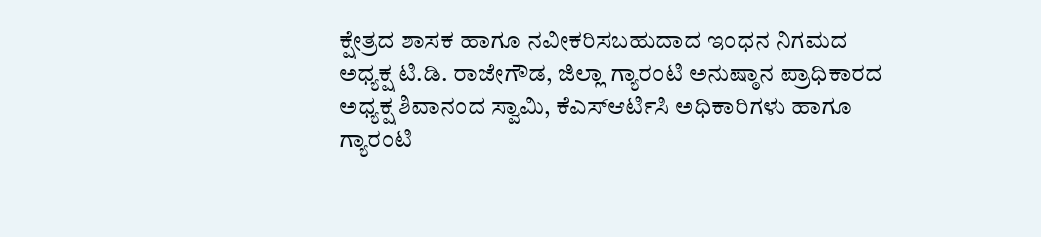ಕ್ಷೇತ್ರದ ಶಾಸಕ ಹಾಗೂ ನವೀಕರಿಸಬಹುದಾದ ಇಂಧನ ನಿಗಮದ ಅಧ್ಯಕ್ಷ ಟಿ.ಡಿ. ರಾಜೇಗೌಡ, ಜಿಲ್ಲಾ ಗ್ಯಾರಂಟಿ ಅನುಷ್ಠಾನ ಪ್ರಾಧಿಕಾರದ ಅಧ್ಯಕ್ಷ ಶಿವಾನಂದ ಸ್ವಾಮಿ, ಕೆಎಸ್ಆರ್ಟಿಸಿ ಅಧಿಕಾರಿಗಳು ಹಾಗೂ ಗ್ಯಾರಂಟಿ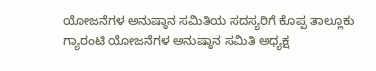ಯೋಜನೆಗಳ ಅನುಷ್ಠಾನ ಸಮಿತಿಯ ಸದಸ್ಯರಿಗೆ ಕೊಪ್ಪ ತಾಲ್ಲೂಕು ಗ್ಯಾರಂಟಿ ಯೋಜನೆಗಳ ಅನುಷ್ಠಾನ ಸಮಿತಿ ಅಧ್ಯಕ್ಷ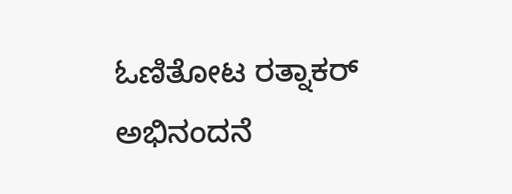ಓಣಿತೋಟ ರತ್ನಾಕರ್ ಅಭಿನಂದನೆ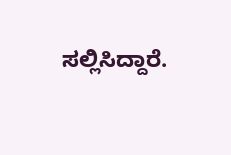ಸಲ್ಲಿಸಿದ್ದಾರೆ.